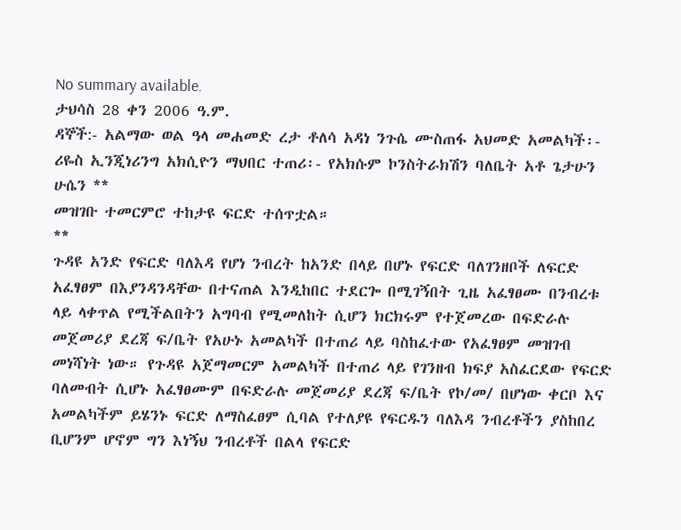No summary available.
ታህሳስ 28 ቀን 2006 ዓ.ም.
ዳኞች:- አልማው ወል ዓላ መሐመድ ረታ ቶለሳ አዳነ ንጉሴ ሙስጠፋ አህመድ አመልካች፡- ሪዬስ ኢንጂነሪንግ አክሲዮን ማህበር ተጠሪ፡- የአክሱም ኮንስትራክሽን ባለቤት አቶ ጌታሁን ሁሴን **
መዝገቡ ተመርምሮ ተከታዩ ፍርድ ተሰጥቷል።
**
ጉዳዩ አንድ የፍርድ ባለእዳ የሆነ ንብረት ከአንድ በላይ በሆኑ የፍርድ ባለገንዘቦች ለፍርድ አፈፃፀም በእያንዳንዳቸው በተናጠል እንዲከበር ተደርጐ በሚገኝበት ጊዜ አፈፃፀሙ በንብረቱ ላይ ላቀጥል የሚችልበትን አግባብ የሚመለከት ሲሆን ክርክሩም የተጀመረው በፍድራሉ መጀመሪያ ደረጃ ፍ/ቤት የአሁኑ አመልካች በተጠሪ ላይ ባስከፈተው የአፈፃፀም መዝገብ መነሻነት ነው። የጉዳዩ አጀማመርም አመልካች በተጠሪ ላይ የገንዘብ ክፍያ አስፈርደው የፍርድ ባለመብት ሲሆኑ አፈፃፀሙም በፍድራሉ መጀመሪያ ደረጃ ፍ/ቤት የኮ/መ/ በሆነው ቀርቦ እና አመልካችም ይሄንኑ ፍርድ ለማስፈፀም ሲባል የተለያዩ የፍርዱን ባለእዳ ንብረቶችን ያስከበረ ቢሆንም ሆኖም ግን እነኝህ ንብረቶች በልላ የፍርድ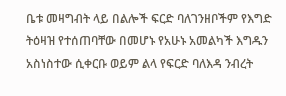ቤቱ መዛግብት ላይ በልሎች ፍርድ ባለገንዘቦችም የእግድ ትዕዛዝ የተሰጠባቸው በመሆኑ የአሁኑ አመልካች እግዱን አስነስተው ሲቀርቡ ወይም ልላ የፍርድ ባለእዳ ንብረት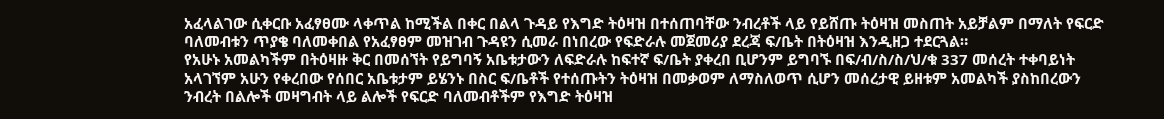አፈላልገው ሲቀርቡ አፈፃፀሙ ላቀጥል ከሚችል በቀር በልላ ጉዳይ የእግድ ትዕዛዝ በተሰጠባቸው ንብረቶች ላይ የይሸጡ ትዕዛዝ መስጠት አይቻልም በማለት የፍርድ ባለመብቱን ጥያቄ ባለመቀበል የአፈፃፀም መዝገብ ጉዳዩን ሲመራ በነበረው የፍድራሉ መጀመሪያ ደረጃ ፍ/ቤት በትዕዛዝ እንዲዘጋ ተደርጓል።
የአሁኑ አመልካችም በትዕዛዙ ቅር በመሰኘት የይግባኝ አቤቱታውን ለፍድራሉ ከፍተኛ ፍ/ቤት ያቀረበ ቢሆንም ይግባኙ በፍ/ብ/ስ/ስ/ህ/ቁ 337 መሰረት ተቀባይነት አላገኘም አሁን የቀረበው የሰበር አቤቱታም ይሄንኑ በስር ፍ/ቤቶች የተሰጡትን ትዕዛዝ በመቃወም ለማስለወጥ ሲሆን መሰረታዊ ይዘቱም አመልካች ያስከበረውን ንብረት በልሎች መዛግብት ላይ ልሎች የፍርድ ባለመብቶችም የእግድ ትዕዛዝ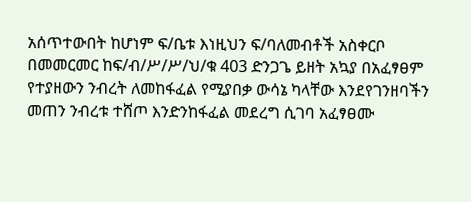አሰጥተውበት ከሆነም ፍ/ቤቱ እነዚህን ፍ/ባለመብቶች አስቀርቦ በመመርመር ከፍ/ብ/ሥ/ሥ/ህ/ቁ 403 ድንጋጌ ይዘት አኳያ በአፈፃፀም የተያዘውን ንብረት ለመከፋፈል የሚያበቃ ውሳኔ ካላቸው እንደየገንዘባችን መጠን ንብረቱ ተሸጦ እንድንከፋፈል መደረግ ሲገባ አፈፃፀሙ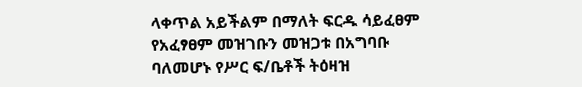ላቀጥል አይችልም በማለት ፍርዱ ሳይፈፀም የአፈፃፀም መዝገቡን መዝጋቱ በአግባቡ ባለመሆኑ የሥር ፍ/ቤቶች ትዕዛዝ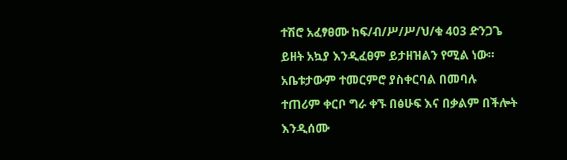ተሽሮ አፈፃፀሙ ከፍ/ብ/ሥ/ሥ/ህ/ቁ 403 ድንጋጌ ይዘት አኳያ እንዲፈፀም ይታዘዝልን የሚል ነው።
አቤቱታውም ተመርምሮ ያስቀርባል በመባሉ ተጠሪም ቀርቦ ግራ ቀኙ በፅሁፍ እና በቃልም በችሎት እንዲሰሙ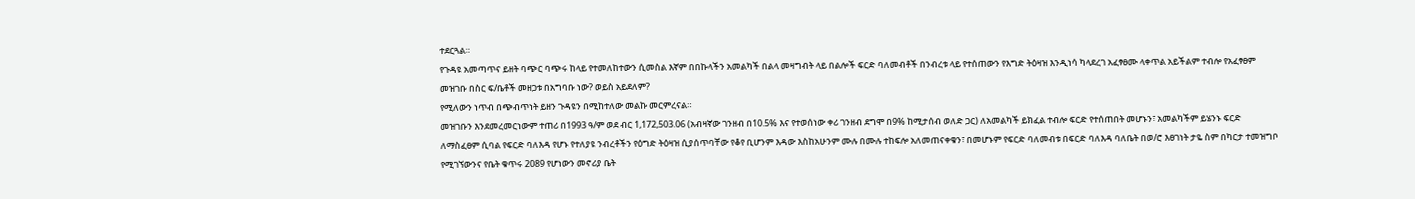ተደርጓል።
የጉዳዩ አመጣጥና ይዘት ባጭር ባጭሩ ከላይ የተመለከተውን ሲመስል እኛም በበኩላችን አመልካች በልላ መዛግብት ላይ በልሎች ፍርድ ባለመብቶች በንብረቱ ላይ የተሰጠውን የእግድ ትዕዛዝ እንዲነሳ ካላደረገ አፈፃፀሙ ላቀጥል አይችልም ተብሎ የአፈፃፀም መዝገቡ በስር ፍ/ቤቶች መዘጋቱ በአግባቡ ነው? ወይስ አይደለም?
የሚለውን ነጥብ በጭብጥነት ይዘን ጉዳዩን በሚከተለው መልኩ መርምረናል።
መዝገቡን እንደመረመርነውም ተጠሪ በ1993 ዓ/ም ወደ ብር 1,172,503.06 (አብዛኛው ገንዘብ በ10.5% እና የተወሰነው ቀሪ ገንዘብ ደግሞ በ9% ከሚታሰብ ወለድ ጋር) ለአመልካች ይክፈል ተብሎ ፍርድ የተሰጠበት መሆኑን፣ አመልካችም ይሄንኑ ፍርድ ለማስፈፀም ሲባል የፍርድ ባለእዳ የሆኑ የተለያዩ ንብረቶችን የዕግድ ትዕዛዝ ሲያሰጥባቸው የቆየ ቢሆንም እዳው እስከአሁንም ሙሉ በሙሉ ተከፍሎ አለመጠናቀቁን፣ በመሆኑም የፍርድ ባለመብቱ በፍርድ ባለእዳ ባለቤት በወ/ሮ እፀገነት ታዬ ስም በካርታ ተመዝግቦ የሚገኘውንና የቤት ቁጥሩ 2089 የሆነውን መኖሪያ ቤት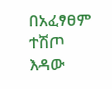በአፈፃፀም ተሽጦ እዳው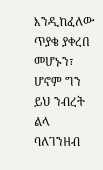እንዲከፈለው ጥያቄ ያቀረበ መሆኑን፣ ሆኖም ግን ይህ ንብረት ልላ ባለገንዘብ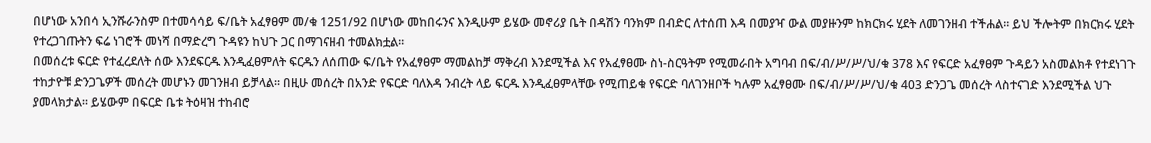በሆነው አንበሳ ኢንሹራንስም በተመሳሳይ ፍ/ቤት አፈፃፀም መ/ቁ 1251/92 በሆነው መከበሩንና እንዲሁም ይሄው መኖሪያ ቤት በዳሽን ባንክም በብድር ለተሰጠ እዳ በመያዣ ውል መያዙንም ከክርክሩ ሂደት ለመገንዘብ ተችሐል። ይህ ችሎትም በክርክሩ ሂደት የተረጋገጡትን ፍሬ ነገሮች መነሻ በማድረግ ጉዳዩን ከህጉ ጋር በማገናዘብ ተመልክቷል።
በመሰረቱ ፍርድ የተፈረደለት ሰው እንደፍርዱ እንዲፈፀምለት ፍርዱን ለሰጠው ፍ/ቤት የአፈፃፀም ማመልከቻ ማቅረብ እንደሚችል እና የአፈፃፀሙ ስነ-ስርዓትም የሚመራበት አግባብ በፍ/ብ/ሥ/ሥ/ህ/ቁ 378 እና የፍርድ አፈፃፀም ጉዳይን አስመልክቶ የተደነገጉ ተከታዮቹ ድንጋጌዎች መሰረት መሆኑን መገንዘብ ይቻላል። በዚሁ መሰረት በአንድ የፍርድ ባለእዳ ንብረት ላይ ፍርዱ እንዲፈፀምላቸው የሚጠይቁ የፍርድ ባለገንዘቦች ካሉም አፈፃፀሙ በፍ/ብ/ሥ/ሥ/ህ/ቁ 403 ድንጋጌ መሰረት ላስተናገድ እንደሚችል ህጉ ያመላክታል። ይሄውም በፍርድ ቤቱ ትዕዛዝ ተከብሮ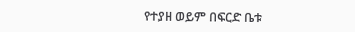የተያዘ ወይም በፍርድ ቤቱ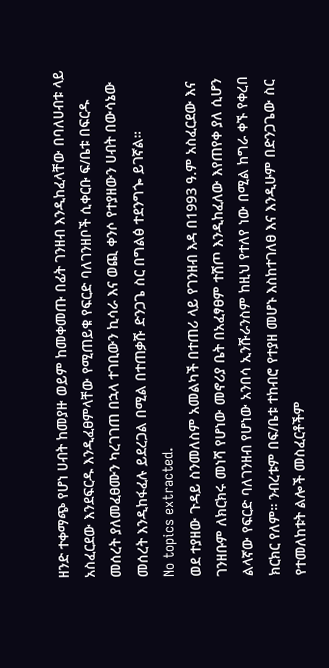ዘንድ ተቀማጭ የሆነ ሀብት ከመያዙ ወይም ከመቀመጡ በፊት ገንዘብ እንዲከፈላቸው በባለሀብቱ ላይ አስፈርደው እንደፍርዱ እንዲፈፀምላቸው የሚጠይቁ የፍርድ ባለገንዘቦች ሲቀርቡ ፍ/ቤቱ በፍርዱ መሰረት ያለመፈፀሙን ካረገገጠ በኋላ ተገቢውን ኪሳራ እና ወጪ ቀንሶ የተያዘውን ሀብት በውሳኔው መሰረት እንዲከፋፈሉ ይደረጋል በሚል በተጠቃሹ ድንጋጌ ስር በግልፅ ተደንግጐ ይገኛል።
No topics extracted.
ወደ ተያዘው ጉዳይ ስንመለስም አመልካች በተጠሪ ላይ የገንዘብ እዳ በ1993 ዓ.ም አስፈርደው እና ገንዘቡም ለክርክሩ መነሻ የሆነው መኖሪያ ቤት በአፈፃፀም ተሸጦ እንዲከፈለው እየጠየቀ ያለ ሲሆን ልላኛው የፍርድ ባለገንዘብ የሆነው አንበሳ ኢንሹራንስም ከዚህ የተለየ ነው በሚል ከግራ ቀኙ የቀረበ ክርክር የለም። ንብረቱም በፍ/ቤቱ ተከብሮ የተያዘ መሆኑ እስከተገለፀ እና እንዲሁም በድንጋጌው ስር የተመለከቱት ልሎች መስፈርቶችም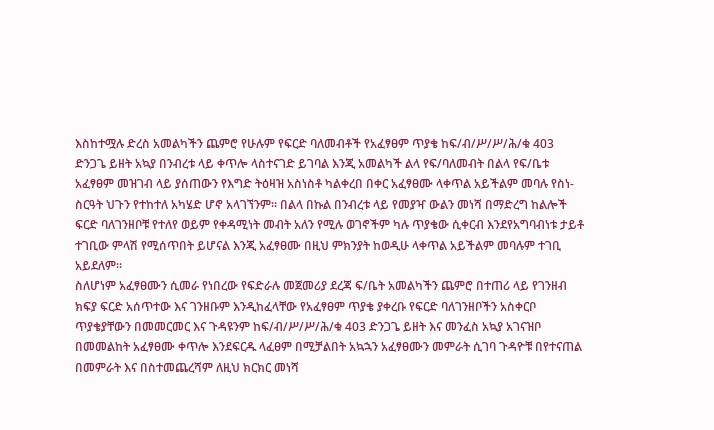እስከተሟሉ ድረስ አመልካችን ጨምሮ የሁሉም የፍርድ ባለመብቶች የአፈፃፀም ጥያቄ ከፍ/ብ/ሥ/ሥ/ሕ/ቁ 403 ድንጋጌ ይዘት አኳያ በንብረቱ ላይ ቀጥሎ ላስተናገድ ይገባል እንጂ አመልካች ልላ የፍ/ባለመብት በልላ የፍ/ቤቱ አፈፃፀም መዝገብ ላይ ያሰጠውን የእግድ ትዕዛዝ አስነስቶ ካልቀረበ በቀር አፈፃፀሙ ላቀጥል አይችልም መባሉ የስነ-ስርዓት ህጉን የተከተለ አካሄድ ሆኖ አላገኘንም። በልላ በኩል በንብረቱ ላይ የመያዣ ውልን መነሻ በማድረግ ከልሎች ፍርድ ባለገንዘቦቹ የተለየ ወይም የቀዳሚነት መብት አለን የሚሉ ወገኖችም ካሉ ጥያቄው ሲቀርብ እንደየአግባብነቱ ታይቶ ተገቢው ምላሽ የሚሰጥበት ይሆናል እንጂ አፈፃፀሙ በዚህ ምክንያት ከወዲሁ ላቀጥል አይችልም መባሉም ተገቢ አይደለም።
ስለሆነም አፈፃፀሙን ሲመራ የነበረው የፍድራሉ መጀመሪያ ደረጃ ፍ/ቤት አመልካችን ጨምሮ በተጠሪ ላይ የገንዘብ ክፍያ ፍርድ አሰጥተው እና ገንዘቡም እንዲከፈላቸው የአፈፃፀም ጥያቄ ያቀረቡ የፍርድ ባለገንዘቦችን አስቀርቦ ጥያቄያቸውን በመመርመር እና ጉዳዩንም ከፍ/ብ/ሥ/ሥ/ሕ/ቁ 403 ድንጋጌ ይዘት እና መንፈስ አኳያ አገናዝቦ በመመልከት አፈፃፀሙ ቀጥሎ እንደፍርዱ ላፈፀም በሚቻልበት አኳኋን አፈፃፀሙን መምራት ሲገባ ጉዳዮቹ በየተናጠል በመምራት እና በስተመጨረሻም ለዚህ ክርክር መነሻ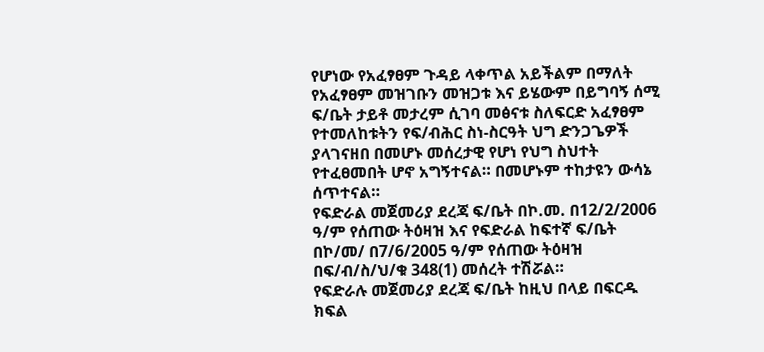የሆነው የአፈፃፀም ጉዳይ ላቀጥል አይችልም በማለት የአፈፃፀም መዝገቡን መዝጋቱ እና ይሄውም በይግባኝ ሰሚ ፍ/ቤት ታይቶ መታረም ሲገባ መፅናቱ ስለፍርድ አፈፃፀም የተመለከቱትን የፍ/ብሕር ስነ-ስርዓት ህግ ድንጋጌዎች ያላገናዘበ በመሆኑ መሰረታዊ የሆነ የህግ ስህተት የተፈፀመበት ሆኖ አግኝተናል። በመሆኑም ተከታዩን ውሳኔ ሰጥተናል።
የፍድራል መጀመሪያ ደረጃ ፍ/ቤት በኮ.መ. በ12/2/2006 ዓ/ም የሰጠው ትዕዛዝ እና የፍድራል ከፍተኛ ፍ/ቤት በኮ/መ/ በ7/6/2005 ዓ/ም የሰጠው ትዕዛዝ በፍ/ብ/ስ/ህ/ቁ 348(1) መሰረት ተሽሯል።
የፍድራሉ መጀመሪያ ደረጃ ፍ/ቤት ከዚህ በላይ በፍርዱ ክፍል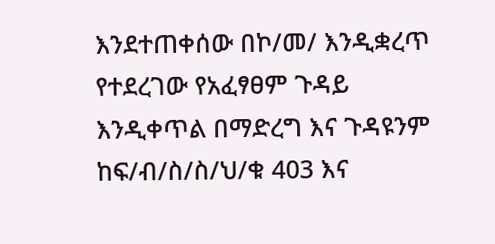እንደተጠቀሰው በኮ/መ/ እንዲቋረጥ የተደረገው የአፈፃፀም ጉዳይ እንዲቀጥል በማድረግ እና ጉዳዩንም ከፍ/ብ/ስ/ስ/ህ/ቁ 403 እና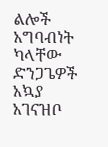ልሎች አግባብነት ካላቸው ድንጋጌዎች አኳያ አገናዝቦ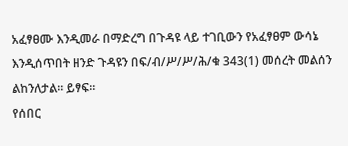አፈፃፀሙ እንዲመራ በማድረግ በጉዳዩ ላይ ተገቢውን የአፈፃፀም ውሳኔ እንዲሰጥበት ዘንድ ጉዳዩን በፍ/ብ/ሥ/ሥ/ሕ/ቁ 343(1) መሰረት መልሰን ልከንለታል። ይፃፍ።
የሰበር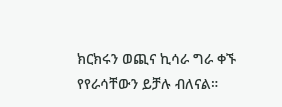ክርክሩን ወጪና ኪሳራ ግራ ቀኙ የየራሳቸውን ይቻሉ ብለናል።